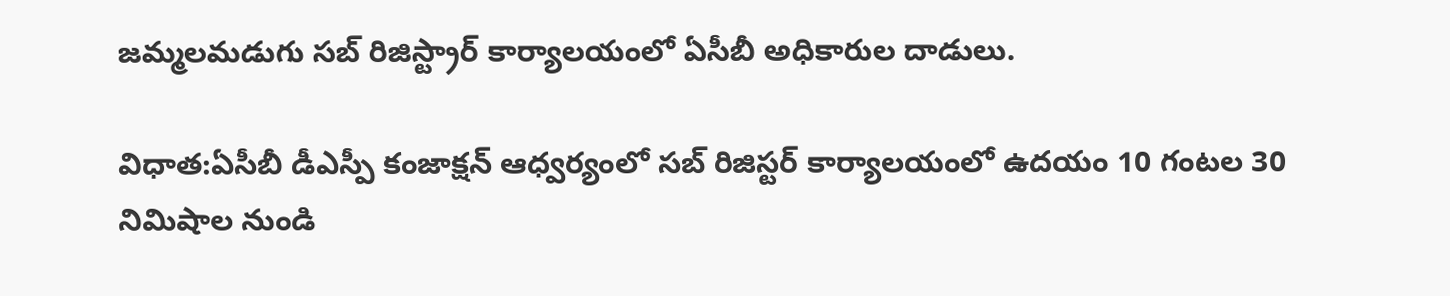జమ్మలమడుగు సబ్ రిజిస్ట్రార్ కార్యాలయంలో ఏసీబీ అధికారుల దాడులు.

విధాత:ఏసీబీ డీఎస్పీ కంజాక్షన్ ఆధ్వర్యంలో సబ్ రిజిస్టర్ కార్యాలయంలో ఉదయం 10 గంటల 30 నిమిషాల నుండి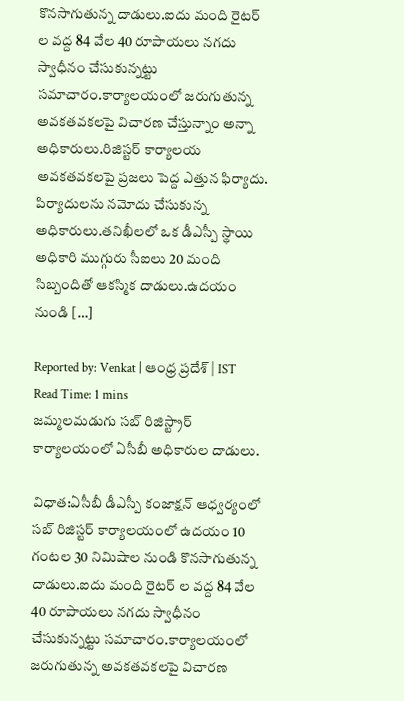కొనసాగుతున్న దాడులు.ఐదు మంది రైటర్ ల వద్ద 84 వేల 40 రూపాయలు నగదు స్వాధీనం చేసుకున్నట్టు సమాచారం.కార్యాలయంలో జరుగుతున్న అవకతవకలపై విచారణ చేస్తున్నాం అన్నా అధికారులు.రిజిస్టర్ కార్యాలయ అవకతవకలపై ప్రజలు పెద్ద ఎత్తున ఫిర్యాదు. పిర్యాదులను నమోదు చేసుకున్న అధికారులు.తనిఖీలలో ఒక డీఎస్పీ స్థాయి అధికారి ముగ్గురు సీఐలు 20 మంది సిబ్బందితో ఆకస్మిక దాడులు.ఉదయం నుండి […]

Reported by: Venkat | ఆంధ్ర ప్రదేశ్ | IST
Read Time: 1 mins
జమ్మలమడుగు సబ్ రిజిస్ట్రార్ కార్యాలయంలో ఏసీబీ అధికారుల దాడులు.

విధాత:ఏసీబీ డీఎస్పీ కంజాక్షన్ ఆధ్వర్యంలో సబ్ రిజిస్టర్ కార్యాలయంలో ఉదయం 10 గంటల 30 నిమిషాల నుండి కొనసాగుతున్న దాడులు.ఐదు మంది రైటర్ ల వద్ద 84 వేల 40 రూపాయలు నగదు స్వాధీనం చేసుకున్నట్టు సమాచారం.కార్యాలయంలో జరుగుతున్న అవకతవకలపై విచారణ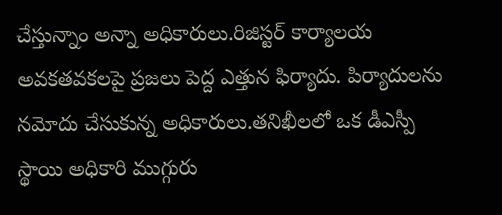చేస్తున్నాం అన్నా అధికారులు.రిజిస్టర్ కార్యాలయ అవకతవకలపై ప్రజలు పెద్ద ఎత్తున ఫిర్యాదు. పిర్యాదులను నమోదు చేసుకున్న అధికారులు.తనిఖీలలో ఒక డీఎస్పీ స్థాయి అధికారి ముగ్గురు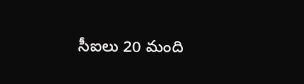సీఐలు 20 మంది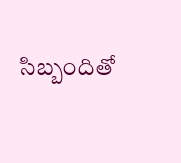సిబ్బందితో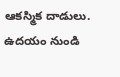ఆకస్మిక దాడులు.
ఉదయం నుండి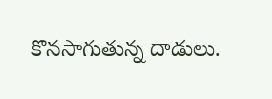కొనసాగుతున్న దాడులు.